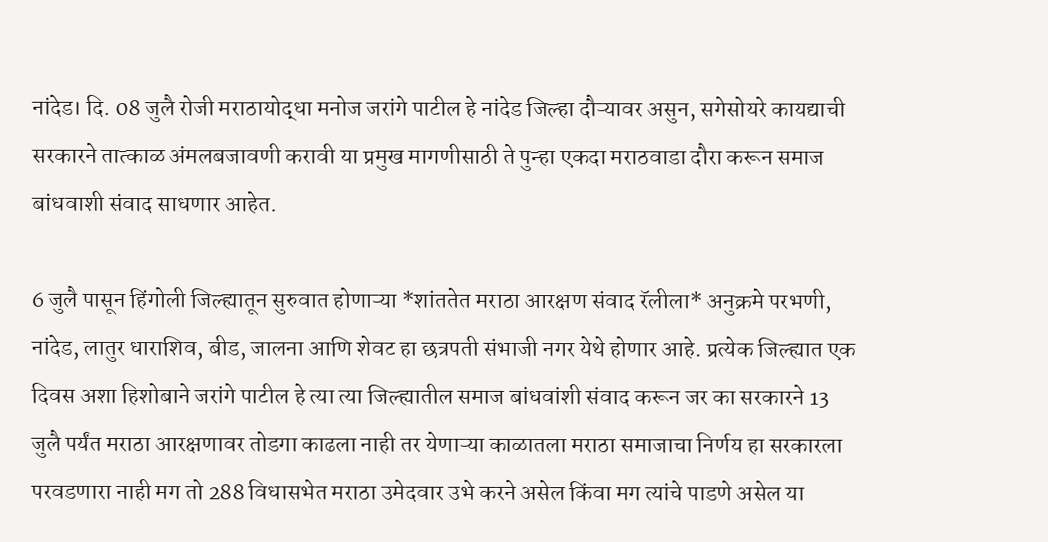नांदेड। दि. 08 जुलै रोजी मराठायोद्धा मनोज जरांगे पाटील हे नांदेड जिल्हा दौऱ्यावर असुन, सगेसोयरे कायद्याची सरकारने तात्काळ अंमलबजावणी करावी या प्रमुख मागणीसाठी ते पुन्हा एकदा मराठवाडा दौरा करून समाज बांधवाशी संवाद साधणार आहेत.

6 जुलै पासून हिंगोली जिल्ह्यातून सुरुवात होणाऱ्या *शांततेत मराठा आरक्षण संवाद रॅलीला* अनुक्रमे परभणी, नांदेड, लातुर धाराशिव, बीड, जालना आणि शेवट हा छत्रपती संभाजी नगर येथे होणार आहे. प्रत्येक जिल्ह्यात एक दिवस अशा हिशोबाने जरांगे पाटील हे त्या त्या जिल्ह्यातील समाज बांधवांशी संवाद करून जर का सरकारने 13 जुलै पर्यंत मराठा आरक्षणावर तोडगा काढला नाही तर येणाऱ्या काळातला मराठा समाजाचा निर्णय हा सरकारला परवडणारा नाही मग तो 288 विधासभेत मराठा उमेदवार उभे करने असेल किंवा मग त्यांचे पाडणे असेल या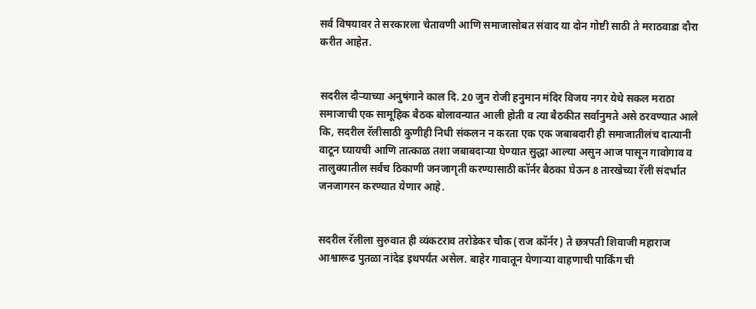सर्व विषयावर ते सरकारला चेतावणी आणि समाजासोबत संवाद या दोन गोष्टी साठी ते मराठवाडा दौरा करीत आहेत.


सदरील दौऱ्याच्या अनुषंगाने काल दि. 20 जुन रोजी हनुमान मंदिर विजय नगर येथे सकल मराठा समाजाची एक सामूहिक बैठक बोलावन्यात आली होती व त्या बैठकीत सर्वानुमते असे ठरवण्यात आले कि, सदरील रॅलीसाठी कुणीही निधी संकलन न करता एक एक जबाबदारी ही समाजातीलंच दात्यानी वाटून घ्यायची आणि तात्काळ तशा जबाबदाऱ्या घेण्यात सुद्धा आल्या असुन आज पासून गावोगाव व तालुक्यातील सर्वच ठिकाणी जनजागृती करण्यासाठी कॉर्नर बैठका घेऊन 8 तारखेच्या रॅली संदर्भात जनजागरन करण्यात येणार आहे.


सदरील रॅलीला सुरुवात ही व्यंकटराव तरोडेकर चौक (राज कॉर्नर) ते छत्रपती शिवाजी महाराज आश्वारूढ पुतळा नांदेड इथपर्यंत असेल. बाहेर गावातून येणाऱ्या वाहणाची पार्किंग ची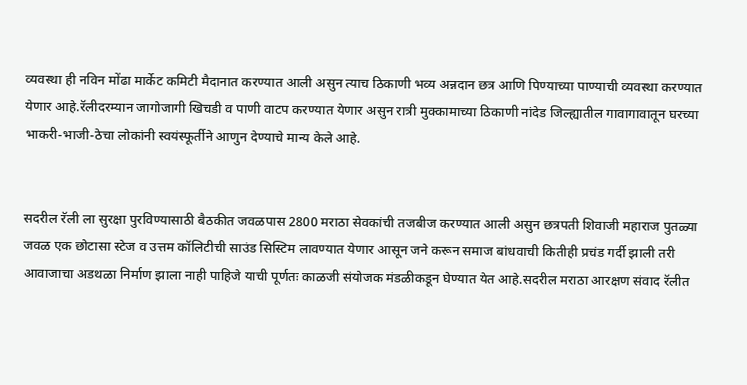व्यवस्था ही नविन मोंढा मार्केट कमिटी मैदानात करण्यात आली असुन त्याच ठिकाणी भव्य अन्नदान छत्र आणि पिण्याच्या पाण्याची व्यवस्था करण्यात येणार आहे.रॅलीदरम्यान जागोजागी खिचडी व पाणी वाटप करण्यात येणार असुन रात्री मुक्कामाच्या ठिकाणी नांदेड जिल्ह्यातील गावागावातून घरच्या भाकरी-भाजी-ठेचा लोकांनी स्वयंस्फूर्तीने आणुन देण्याचे मान्य केले आहे.


सदरील रॅली ला सुरक्षा पुरविण्यासाठी बैठकीत जवळपास 2800 मराठा सेवकांची तजबीज करण्यात आली असुन छत्रपती शिवाजी महाराज पुतळ्या जवळ एक छोटासा स्टेज व उत्तम कॉलिटीची साउंड सिस्टिम लावण्यात येणार आसून जने करून समाज बांधवाची कितीही प्रचंड गर्दी झाली तरी आवाजाचा अडथळा निर्माण झाला नाही पाहिजे याची पूर्णतः काळजी संयोजक मंडळीकडून घेण्यात येत आहे.सदरील मराठा आरक्षण संवाद रॅलीत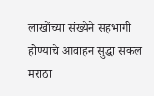लाखोंच्या संख्येने सहभागी होण्याचे आवाहन सुद्धा सकल मराठा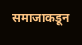समाजाकडून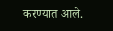करण्यात आले.